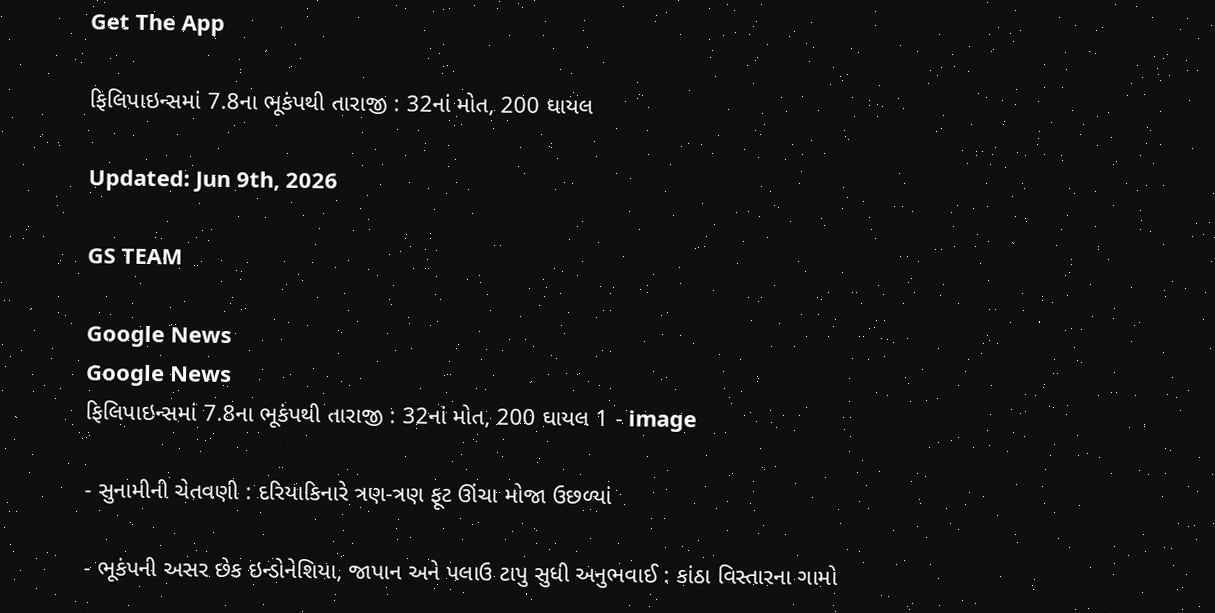Get The App

ફિલિપાઇન્સમાં 7.8ના ભૂકંપથી તારાજી : 32નાં મોત, 200 ઘાયલ

Updated: Jun 9th, 2026

GS TEAM

Google News
Google News
ફિલિપાઇન્સમાં 7.8ના ભૂકંપથી તારાજી : 32નાં મોત, 200 ઘાયલ 1 - image

- સુનામીની ચેતવણી : દરિયાકિનારે ત્રણ-ત્રણ ફૂટ ઊંચા મોજા ઉછળ્યાં

- ભૂકંપની અસર છેક ઇન્ડોનેશિયા, જાપાન અને પલાઉ ટાપુ સુધી અનુભવાઈ : કાંઠા વિસ્તારના ગામો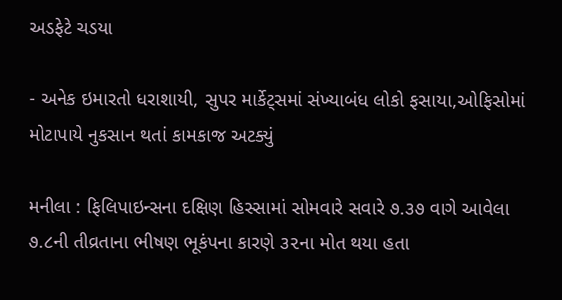અડફેટે ચડયા

- અનેક ઇમારતો ધરાશાયી, સુપર માર્કેટ્સમાં સંખ્યાબંધ લોકો ફસાયા,ઓફિસોમાં મોટાપાયે નુકસાન થતાં કામકાજ અટક્યું

મનીલા : ફિલિપાઇન્સના દક્ષિણ હિસ્સામાં સોમવારે સવારે ૭.૩૭ વાગે આવેલા ૭.૮ની તીવ્રતાના ભીષણ ભૂકંપના કારણે ૩૨ના મોત થયા હતા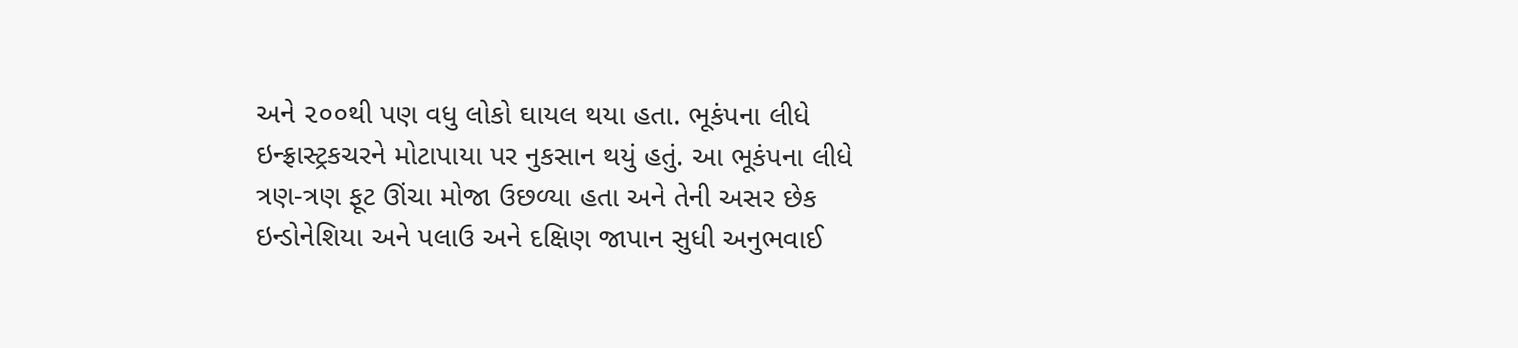અને ૨૦૦થી પણ વધુ લોકો ઘાયલ થયા હતા. ભૂકંપના લીધે ઇન્ફ્રાસ્ટ્રકચરને મોટાપાયા પર નુકસાન થયું હતું. આ ભૂકંપના લીધે ત્રણ-ત્રણ ફૂટ ઊંચા મોજા ઉછળ્યા હતા અને તેની અસર છેક ઇન્ડોનેશિયા અને પલાઉ અને દક્ષિણ જાપાન સુધી અનુભવાઈ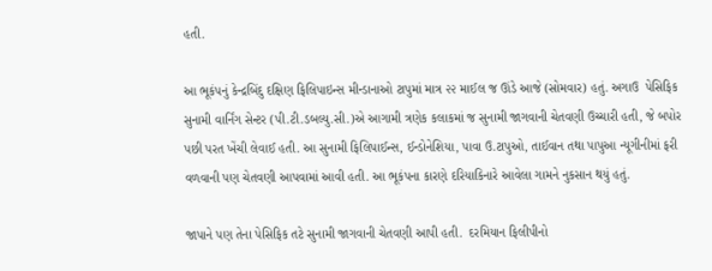હતી.

આ ભૂકંપનું કેન્દ્રબિંદુ દક્ષિણ ફિલિપાઇન્સ મીન્ડાનાઓ ટાપુમાં માત્ર ૨૨ માઈલ જ ઊંડે આજે (સોમવાર) હતું. અગાઉ  પેસિફિક સુનામી વાર્નિંગ સેન્ટર (પી.ટી.ડબલ્યુ.સી.)એ આગામી ત્રણેક કલાકમાં જ સુનામી જાગવાની ચેતવણી ઉચ્ચારી હતી, જે બપોર પછી પરત ખેંચી લેવાઈ હતી. આ સુનામી ફિલિપાઈન્સ, ઈન્ડોનેશિયા, પાવા ઉ.ટાપુઓ, તાઈવાન તથા પાપુઆ ન્યૂગીનીમાં ફરી વળવાની પણ ચેતવણી આપવામાં આવી હતી. આ ભૂકંપના કારણે દરિયાકિનારે આવેલા ગામને નુકસાન થયું હતું.

જાપાને પણ તેના પેસિફિક તટે સુનામી જાગવાની ચેતવણી આપી હતી.  દરમિયાન ફિલીપીનો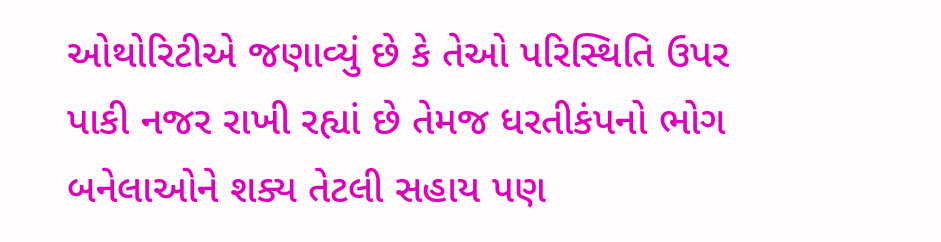ઓથોરિટીએ જણાવ્યું છે કે તેઓ પરિસ્થિતિ ઉપર પાકી નજર રાખી રહ્યાં છે તેમજ ધરતીકંપનો ભોગ બનેલાઓને શક્ય તેટલી સહાય પણ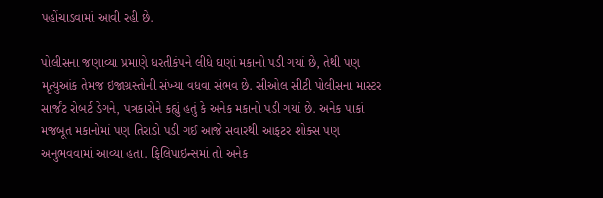પહોંચાડવામાં આવી રહી છે.

પોલીસના જણાવ્યા પ્રમાણે ધરતીકંપને લીધે ઘણાં મકાનો પડી ગયાં છે, તેથી પણ મૃત્યુઆંક તેમજ ઇજાગ્રસ્તોની સંખ્યા વધવા સંભવ છે. સીઓલ સીટી પોલીસના માસ્ટર સાર્જંટ રોબર્ટ ડેગને, પત્રકારોને કહ્યું હતું કે અનેક મકાનો પડી ગયાં છે. અનેક પાકાં મજબૂત મકાનોમાં પણ તિરાડો પડી ગઈ આજે સવારથી આફટર શોક્સ પણ અનુભવવામાં આવ્યા હતા. ફિલિપાઇન્સમાં તો અનેક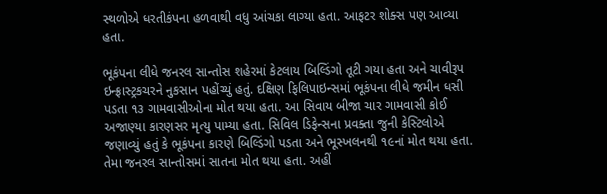સ્થળોએ ધરતીકંપના હળવાથી વધુ આંચકા લાગ્યા હતા. આફટર શોક્સ પણ આવ્યા હતા.

ભૂકંપના લીધે જનરલ સાન્તોસ શહેરમાં કેટલાય બિલ્ડિંગો તૂટી ગયા હતા અને ચાવીરૂપ ઇન્ફ્રાસ્ટ્રકચરને નુકસાન પહોંચ્યું હતું. દક્ષિણ ફિલિપાઇન્સમાં ભૂકંપના લીધે જમીન ધસી પડતા ૧૩ ગામવાસીઓના મોત થયા હતા. આ સિવાય બીજા ચાર ગામવાસી કોઈ અજાણ્યા કારણસર મૃત્યુ પામ્યા હતા. સિવિલ ડિફેન્સના પ્રવક્તા જુની કેસ્ટિલોએ જણાવ્યું હતું કે ભૂકંપના કારણે બિલ્ડિંગો પડતા અને ભૂસ્ખલનથી ૧૯નાં મોત થયા હતા. તેમા જનરલ સાન્તોસમાં સાતના મોત થયા હતા. અહીં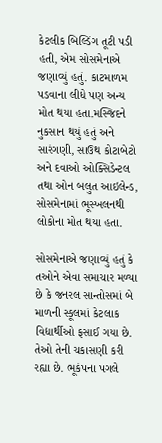કેટલીક બિલ્ડિંગ તૂટી પડી હતી, એમ સોસમેનાએ જણાવ્યું હતું. કાટમાળમ પડવાના લીધે પણ અન્ય મોત થયા હતા.મસ્જિદને નુકસાન થયું હતું અને સારંગણી, સાઉથ કોટાબેટો અને દવાઓ ઓક્સિડેન્ટલ તથા ઓન બલુત આઇલેન્ડ, સોસમેનામાં ભૂસ્ખલનથી લોકોના મોત થયા હતા.

સોસમેનાએ જણાવ્યું હતું કે તઓને એવા સમાચાર મળ્યા છે કે જનરલ સાન્તોસમાં બે માળની સ્કૂલમાં કેટલાક વિદ્યાર્થીઓ ફસાઈ ગયા છે. તેઓ તેની ચકાસણી કરી રહ્યા છે. ભૂકંપના પગલે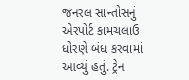જનરલ સાન્તોસનું એરપોર્ટ કામચલાઉ ધોરણે બંધ કરવામાં આવ્યું હતું. ટ્રેન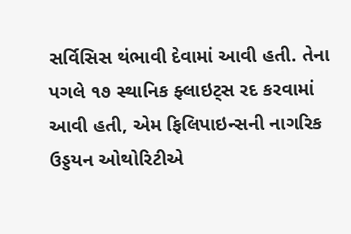સર્વિસિસ થંભાવી દેવામાં આવી હતી. તેના પગલે ૧૭ સ્થાનિક ફ્લાઇટ્સ રદ કરવામાં આવી હતી, એમ ફિલિપાઇન્સની નાગરિક ઉડ્ડયન ઓથોરિટીએ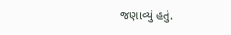જણાવ્યું હતું.